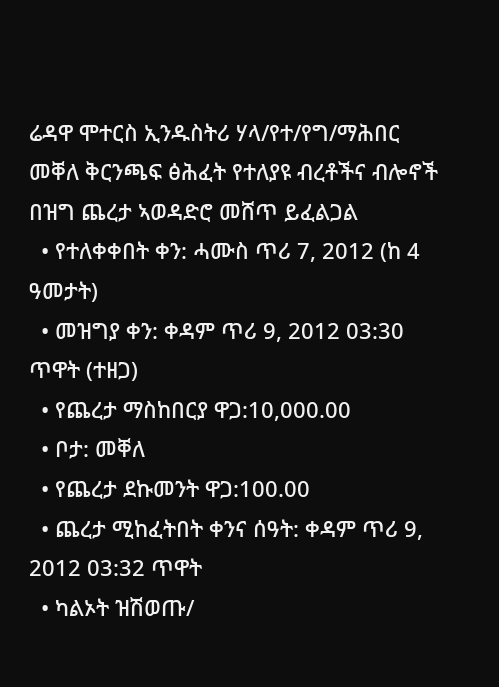ሬዳዋ ሞተርስ ኢንዱስትሪ ሃላ/የተ/የግ/ማሕበር መቐለ ቅርንጫፍ ፅሕፈት የተለያዩ ብረቶችና ብሎኖች በዝግ ጨረታ ኣወዳድሮ መሸጥ ይፈልጋል
  • የተለቀቀበት ቀን: ሓሙስ ጥሪ 7, 2012 (ከ 4 ዓመታት)
  • መዝግያ ቀን: ቀዳም ጥሪ 9, 2012 03:30 ጥዋት (ተዘጋ)
  • የጨረታ ማስከበርያ ዋጋ:10,000.00
  • ቦታ: መቐለ
  • የጨረታ ደኩመንት ዋጋ:100.00
  • ጨረታ ሚከፈትበት ቀንና ሰዓት: ቀዳም ጥሪ 9, 2012 03:32 ጥዋት
  • ካልኦት ዝሽወጡ/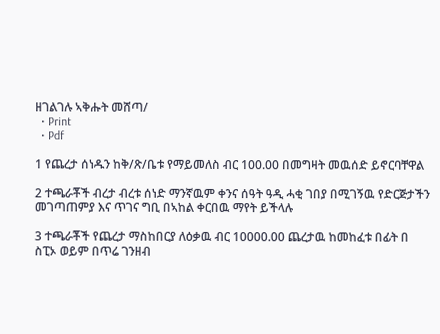ዘገልገሉ ኣቅሑት መሸጣ/
  • Print
  • Pdf

1 የጨረታ ሰነዱን ከቅ/ጽ/ቤቱ የማይመለስ ብር 100.00 በመግዛት መዉሰድ ይኖርባቸዋል

2 ተጫራቾች ብረታ ብረቱ ሰነድ ማንኛዉም ቀንና ሰዓት ዓዲ ሓቂ ገበያ በሚገኝዉ የድርጅታችን መገጣጠምያ እና ጥገና ግቢ በኣከል ቀርበዉ ማየት ይችላሉ

3 ተጫራቾች የጨረታ ማስከበርያ ለዕቃዉ ብር 10000.00 ጨረታዉ ከመከፈቱ በፊት በ ስፒኦ ወይም በጥሬ ገንዘብ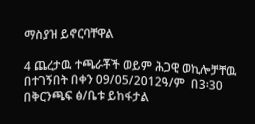ማስያዝ ይኖርባቸዋል

4 ጨረታዉ ተጫራቾች ወይም ሕጋዊ ወኪሎቻቸዉ በተገኝበት በቀን 09/05/2012ዓ/ም  በ3፡30 በቅርንጫፍ ፅ/ቤቱ ይከፋታል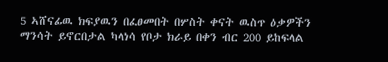5 ኣሸናፊዉ ክፍያዉን በፈፀመበት በሦስት ቀናት ዉስጥ ዕቃዎችን ማንሳት ይኖርበታል ካላነሳ የቦታ ክራይ በቀን ብር 200 ይከፍላል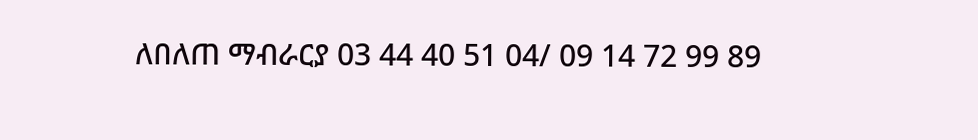ለበለጠ ማብራርያ 03 44 40 51 04/ 09 14 72 99 89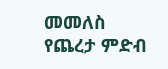መመለስ
የጨረታ ምድብ